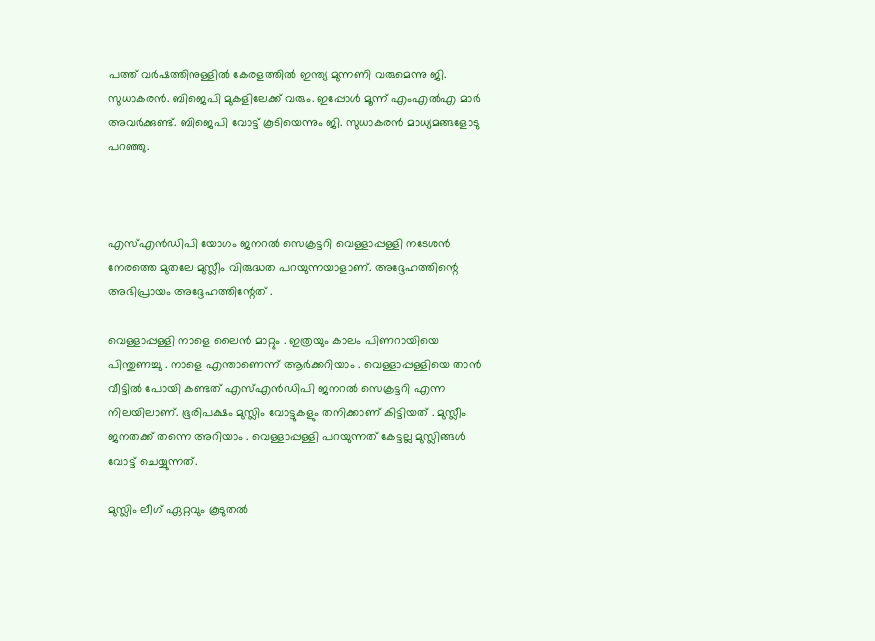പത്ത് വർഷത്തിനുള്ളിൽ കേരളത്തിൽ ഇന്ത്യ മുന്നണി വരുമെന്നു ജി. സുധാകരന്‍. ബിജെപി മുകളിലേക്ക് വരും. ഇപ്പോൾ മൂന്ന് എംഎൽഎ മാർ അവര്‍ക്കുണ്ട്. ബിജെപി വോട്ട് കൂടിയെന്നും ജി. സുധാകരന്‍ മാധ്യമങ്ങളോടു പറഞ്ഞു.



എസ്എന്‍ഡിപി യോഗം ജനറല്‍ സെക്രട്ടറി വെള്ളാപ്പള്ളി നടേശന്‍ നേരത്തെ മുതലേ മുസ്ലീം വിരുദ്ധത പറയുന്നയാളാണ്. അദ്ദേഹത്തിന്റെ അഭിപ്രായം അദ്ദേഹത്തിന്റേത് .

വെള്ളാപ്പള്ളി നാളെ ലൈൻ മാറ്റും . ഇത്രയും കാലം പിണറായിയെ പിന്തുണച്ചു . നാളെ എന്താണെന്ന് ആർക്കറിയാം . വെള്ളാപ്പള്ളിയെ താൻ വീട്ടിൽ പോയി കണ്ടത് എസ്എന്‍ഡിപി ജനറൽ സെക്രട്ടറി എന്ന നിലയിലാണ്. ഭൂരിപക്ഷം മുസ്ലിം വോട്ടുകളും തനിക്കാണ് കിട്ടിയത് . മുസ്ലീം ജനതക്ക് തന്നെ അറിയാം . വെള്ളാപ്പള്ളി പറയുന്നത് കേട്ടല്ല മുസ്ലിങ്ങൾ വോട്ട് ചെയ്യുന്നത്.

മുസ്ലിം ലീഗ് ഏറ്റവും കൂടുതൽ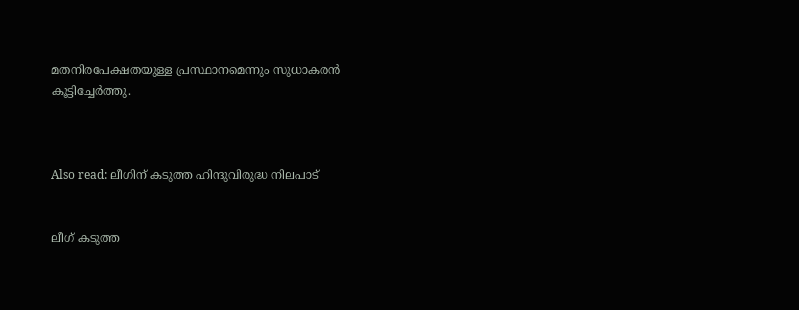മതനിരപേക്ഷതയുള്ള പ്രസ്ഥാനമെന്നും സുധാകരന്‍ കൂട്ടിച്ചേര്‍ത്തു.



Also read: ലീഗിന് കടുത്ത ഹിന്ദുവിരുദ്ധ നിലപാട്


ലീഗ് കടുത്ത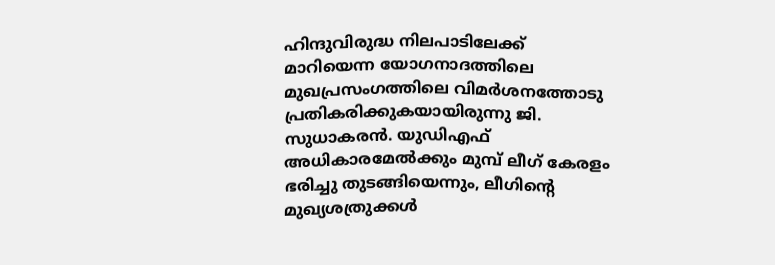ഹിന്ദുവിരുദ്ധ നിലപാടിലേക്ക് മാറിയെന്ന യോഗനാദത്തിലെ മുഖപ്രസംഗത്തിലെ വിമര്‍ശനത്തോടു പ്രതികരിക്കുകയായിരുന്നു ജി. സുധാകരന്‍. യുഡിഎഫ് അധികാരമേല്‍ക്കും മുമ്പ് ലീഗ് കേരളം ഭരിച്ചു തുടങ്ങിയെന്നും, ലീഗിന്റെ മുഖ്യശത്രുക്കൾ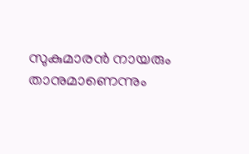സുകുമാരന്‍ നായരും താനുമാണെന്നും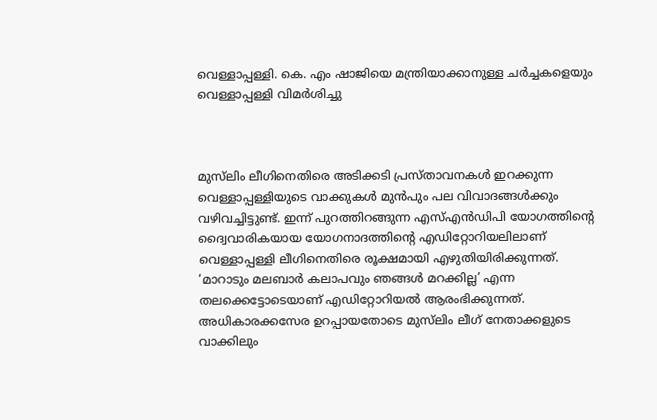വെള്ളാപ്പള്ളി. കെ. എം ഷാജിയെ മന്ത്രിയാക്കാനുള്ള ചര്‍ച്ചകളെയും വെള്ളാപ്പള്ളി വിമര്‍ശിച്ചു



മുസ്‌ലിം ലീഗിനെതിരെ അടിക്കടി പ്രസ്താവനകള്‍ ഇറക്കുന്ന വെള്ളാപ്പള്ളിയുടെ വാക്കുകള്‍ മുന്‍പും പല വിവാദങ്ങള്‍ക്കും വഴിവച്ചിട്ടുണ്ട്. ഇന്ന് പുറത്തിറങ്ങുന്ന എസ്എന്‍ഡിപി യോഗത്തിന്റെ ദ്വൈവാരികയായ യോഗനാദത്തിന്റെ എഡിറ്റോറിയലിലാണ് വെള്ളാപ്പള്ളി ലീഗിനെതിരെ രൂക്ഷമായി എഴുതിയിരിക്കുന്നത്. ‘മാറാടും മലബാര്‍ കലാപവും ഞങ്ങള്‍ മറക്കില്ല’ എന്ന തലക്കെട്ടോടെയാണ് എഡിറ്റോറിയല്‍ ആരംഭിക്കുന്നത്. അധികാരക്കസേര ഉറപ്പായതോടെ മുസ്‌ലിം ലീഗ് നേതാക്കളുടെ വാക്കിലും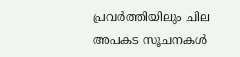പ്രവര്‍ത്തിയിലും ചില അപകട സൂചനകള്‍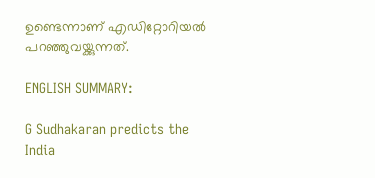ഉണ്ടെന്നാണ് എഡിറ്റോറിയല്‍ പറഞ്ഞുവയ്ക്കുന്നത്.

ENGLISH SUMMARY:

G Sudhakaran predicts the India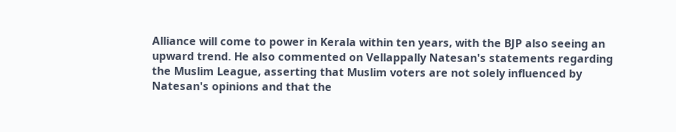Alliance will come to power in Kerala within ten years, with the BJP also seeing an upward trend. He also commented on Vellappally Natesan's statements regarding the Muslim League, asserting that Muslim voters are not solely influenced by Natesan's opinions and that the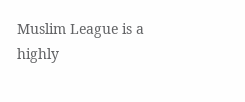Muslim League is a highly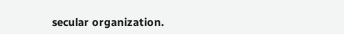secular organization.